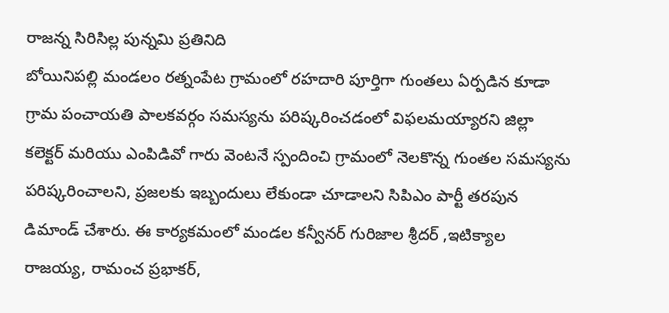రాజన్న సిరిసిల్ల పున్నమి ప్రతినిది
బోయినిపల్లి మండలం రత్నంపేట గ్రామంలో రహదారి పూర్తిగా గుంతలు ఏర్పడిన కూడా గ్రామ పంచాయతి పాలకవర్గం సమస్యను పరిష్కరించడంలో విఫలమయ్యారని జిల్లా కలెక్టర్ మరియు ఎంపిడివో గారు వెంటనే స్పందించి గ్రామంలో నెలకొన్న గుంతల సమస్యను పరిష్కరించాలని, ప్రజలకు ఇబ్బందులు లేకుండా చూడాలని సిపిఎం పార్టీ తరపున డిమాండ్ చేశారు. ఈ కార్యకమంలో మండల కన్వీనర్ గురిజాల శ్రీదర్ ,ఇటిక్యాల రాజయ్య, రామంచ ప్రభాకర్,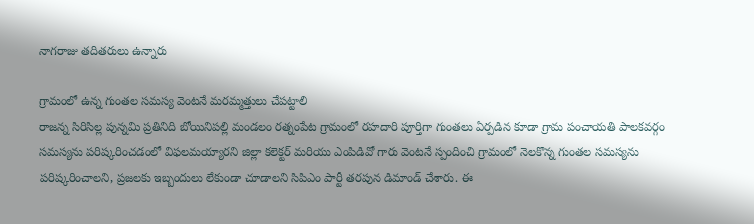నాగరాజు తదితరులు ఉన్నారు

గ్రామంలో ఉన్న గుంతల సమస్య వెంటనే మరమ్మత్తులు చేపట్టాలి
రాజన్న సిరిసిల్ల పున్నమి ప్రతినిది బోయినిపల్లి మండలం రత్నంపేట గ్రామంలో రహదారి పూర్తిగా గుంతలు ఏర్పడిన కూడా గ్రామ పంచాయతి పాలకవర్గం సమస్యను పరిష్కరించడంలో విఫలమయ్యారని జిల్లా కలెక్టర్ మరియు ఎంపిడివో గారు వెంటనే స్పందించి గ్రామంలో నెలకొన్న గుంతల సమస్యను పరిష్కరించాలని, ప్రజలకు ఇబ్బందులు లేకుండా చూడాలని సిపిఎం పార్టీ తరపున డిమాండ్ చేశారు. ఈ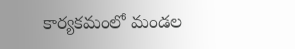కార్యకమంలో మండల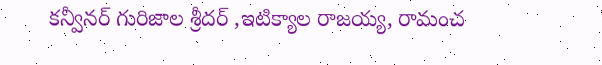కన్వీనర్ గురిజాల శ్రీదర్ ,ఇటిక్యాల రాజయ్య, రామంచ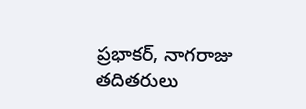ప్రభాకర్, నాగరాజు తదితరులు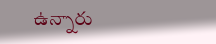ఉన్నారు